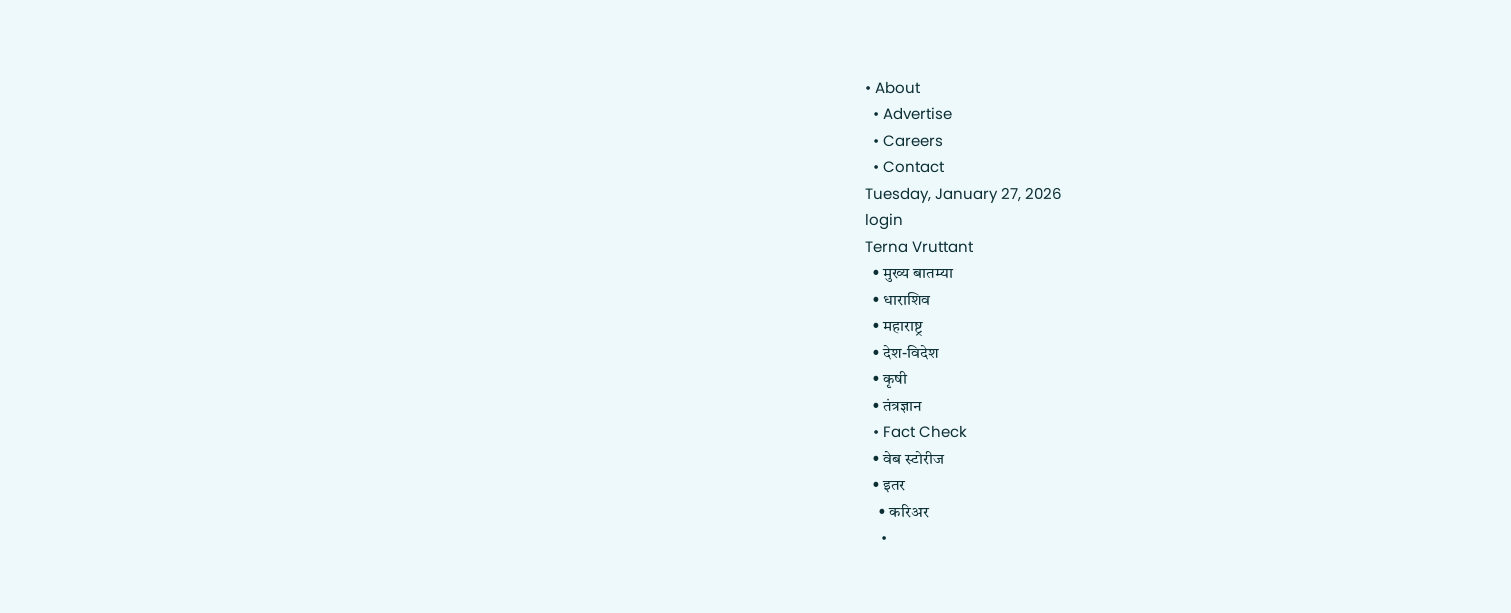• About
  • Advertise
  • Careers
  • Contact
Tuesday, January 27, 2026
login
Terna Vruttant
  • मुख्य बातम्या
  • धाराशिव
  • महाराष्ट्र
  • देश-विदेश
  • कृषी
  • तंत्रज्ञान
  • Fact Check
  • वेब स्टोरीज
  • इतर
    • करिअर
    •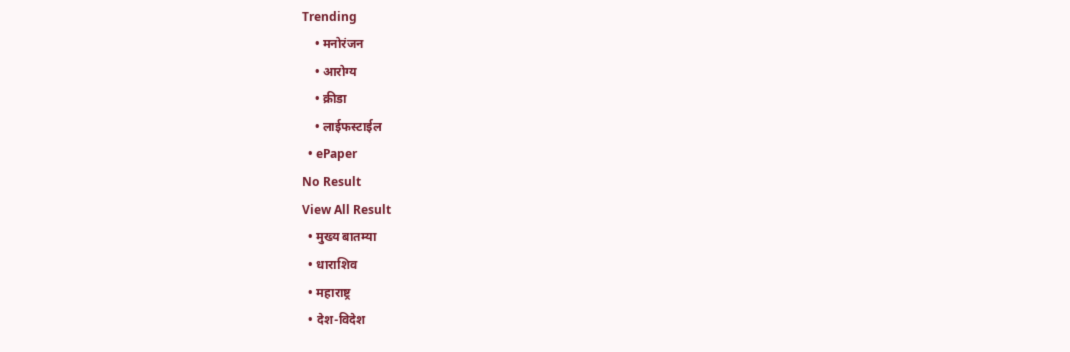Trending
    • मनोरंजन
    • आरोग्य
    • क्रीडा
    • लाईफस्टाईल
  • ePaper
No Result
View All Result
  • मुख्य बातम्या
  • धाराशिव
  • महाराष्ट्र
  • देश-विदेश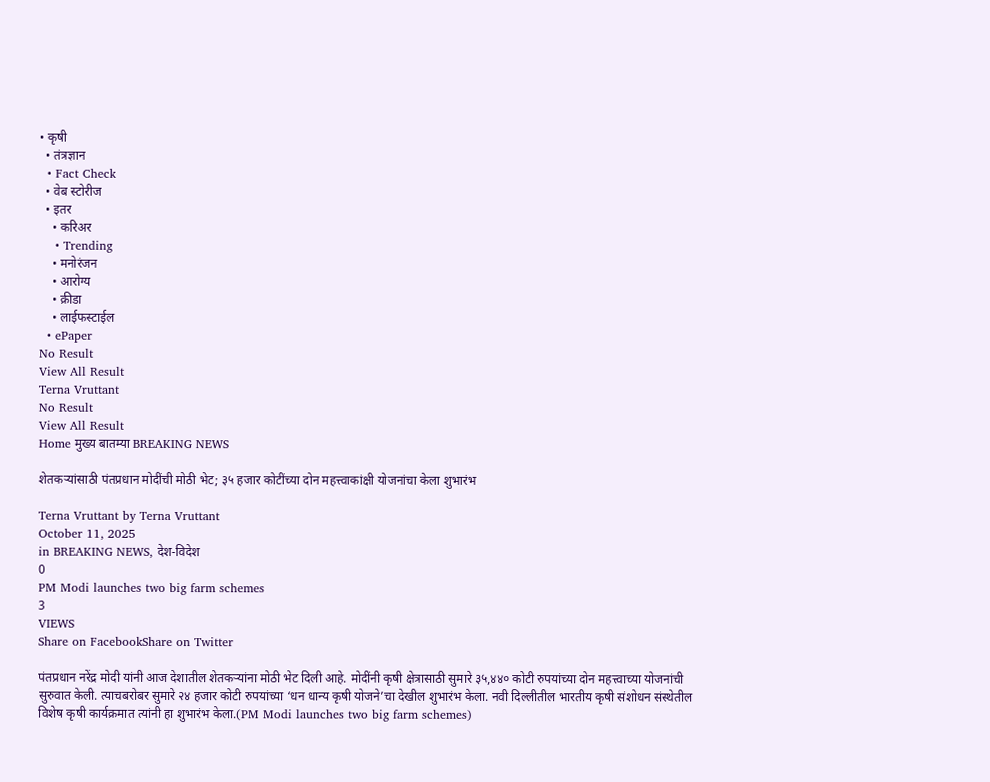• कृषी
  • तंत्रज्ञान
  • Fact Check
  • वेब स्टोरीज
  • इतर
    • करिअर
    • Trending
    • मनोरंजन
    • आरोग्य
    • क्रीडा
    • लाईफस्टाईल
  • ePaper
No Result
View All Result
Terna Vruttant
No Result
View All Result
Home मुख्य बातम्या BREAKING NEWS

शेतकऱ्यांसाठी पंतप्रधान मोदींची मोठी भेट; ३५ हजार कोटींच्या दोन महत्त्वाकांक्षी योजनांचा केला शुभारंभ

Terna Vruttant by Terna Vruttant
October 11, 2025
in BREAKING NEWS, देश-विदेश
0
PM Modi launches two big farm schemes
3
VIEWS
Share on FacebookShare on Twitter

पंतप्रधान नरेंद्र मोदी यांनी आज देशातील शेतकऱ्यांना मोठी भेट दिली आहे. मोदींनी कृषी क्षेत्रासाठी सुमारे ३५,४४० कोटी रुपयांच्या दोन महत्त्वाच्या योजनांची सुरुवात केली. त्याचबरोबर सुमारे २४ हजार कोटी रुपयांच्या ‘धन धान्य कृषी योजने’चा देखील शुभारंभ केला. नवी दिल्लीतील भारतीय कृषी संशोधन संस्थेतील विशेष कृषी कार्यक्रमात त्यांनी हा शुभारंभ केला.(PM Modi launches two big farm schemes)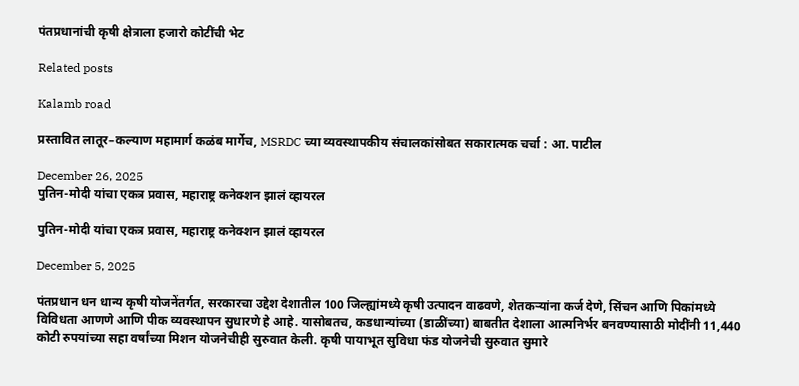पंतप्रधानांची कृषी क्षेत्राला हजारो कोटींची भेट

Related posts

Kalamb road

प्रस्तावित लातूर–कल्याण महामार्ग कळंब मार्गेच, MSRDC च्या व्यवस्थापकीय संचालकांसोबत सकारात्मक चर्चा : आ. पाटील

December 26, 2025
पुतिन-मोदी यांचा एकत्र प्रवास, महाराष्ट्र कनेक्शन झालं व्हायरल

पुतिन-मोदी यांचा एकत्र प्रवास, महाराष्ट्र कनेक्शन झालं व्हायरल

December 5, 2025

पंतप्रधान धन धान्य कृषी योजनेंतर्गत, सरकारचा उद्देश देशातील 100 जिल्ह्यांमध्ये कृषी उत्पादन वाढवणे, शेतकऱ्यांना कर्ज देणे, सिंचन आणि पिकांमध्ये विविधता आणणे आणि पीक व्यवस्थापन सुधारणे हे आहे. यासोबतच, कडधान्यांच्या (डाळींच्या) बाबतीत देशाला आत्मनिर्भर बनवण्यासाठी मोदींनी 11,440 कोटी रुपयांच्या सहा वर्षांच्या मिशन योजनेचीही सुरुवात केली. कृषी पायाभूत सुविधा फंड योजनेची सुरुवात सुमारे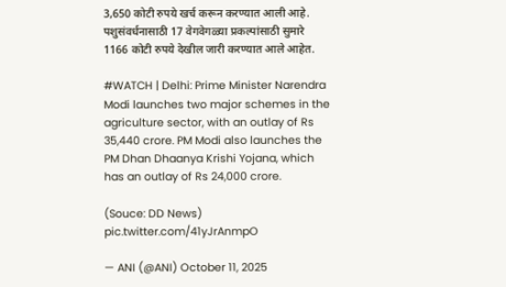3,650 कोटी रुपये खर्च करून करण्यात आली आहे. पशुसंवर्धनासाठी 17 वेगवेगळ्या प्रकल्पांसाठी सुमारे 1166 कोटी रुपये देखील जारी करण्यात आले आहेत.

#WATCH | Delhi: Prime Minister Narendra Modi launches two major schemes in the agriculture sector, with an outlay of Rs 35,440 crore. PM Modi also launches the PM Dhan Dhaanya Krishi Yojana, which has an outlay of Rs 24,000 crore.

(Souce: DD News) pic.twitter.com/41yJrAnmpO

— ANI (@ANI) October 11, 2025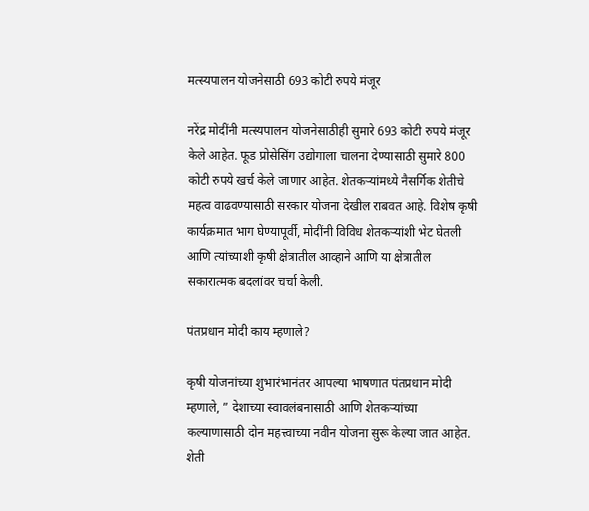मत्स्यपालन योजनेसाठी 693 कोटी रुपये मंजूर

नरेंद्र मोदींनी मत्स्यपालन योजनेसाठीही सुमारे 693 कोटी रुपये मंजूर केले आहेत. फूड प्रोसेसिंग उद्योगाला चालना देण्यासाठी सुमारे 800 कोटी रुपये खर्च केले जाणार आहेत. शेतकर्‍यांमध्ये नैसर्गिक शेतीचे महत्व वाढवण्यासाठी सरकार योजना देखील राबवत आहे. विशेष कृषी कार्यक्रमात भाग घेण्यापूर्वी, मोदींनी विविध शेतकर्‍यांशी भेट घेतली आणि त्यांच्याशी कृषी क्षेत्रातील आव्हाने आणि या क्षेत्रातील सकारात्मक बदलांवर चर्चा केली.

पंतप्रधान मोदी काय म्हणाले?

कृषी योजनांच्या शुभारंभानंतर आपल्या भाषणात पंतप्रधान मोदी म्हणाले, ” देशाच्या स्वावलंबनासाठी आणि शेतकऱ्यांच्या कल्याणासाठी दोन महत्त्वाच्या नवीन योजना सुरू केल्या जात आहेत. शेती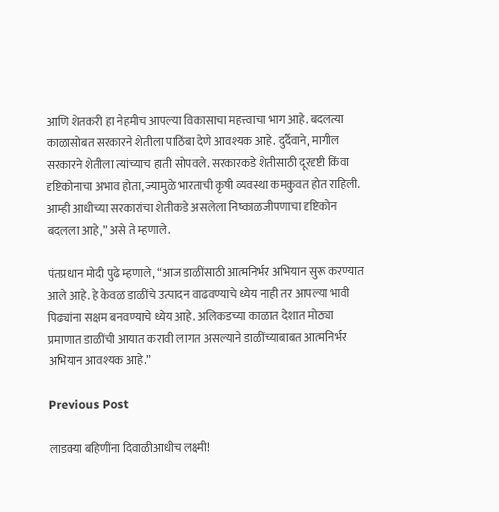आणि शेतकरी हा नेहमीच आपल्या विकासाचा महत्त्वाचा भाग आहे. बदलत्या काळासोबत सरकारने शेतीला पाठिंबा देणे आवश्यक आहे. दुर्दैवाने, मागील सरकारने शेतीला त्यांच्याच हाती सोपवले. सरकारकडे शेतीसाठी दूरदृष्टी किंवा दृष्टिकोनाचा अभाव होता, ज्यामुळे भारताची कृषी व्यवस्था कमकुवत होत राहिली. आम्ही आधीच्या सरकारांचा शेतीकडे असलेला निष्काळजीपणाचा दृष्टिकोन बदलला आहे,” असे ते म्हणाले.

पंतप्रधान मोदी पुढे म्हणाले, “आज डाळींसाठी आत्मनिर्भर अभियान सुरू करण्यात आले आहे. हे केवळ डाळींचे उत्पादन वाढवण्याचे ध्येय नाही तर आपल्या भावी पिढ्यांना सक्षम बनवण्याचे ध्येय आहे. अलिकडच्या काळात देशात मोठ्या प्रमाणात डाळींची आयात करावी लागत असल्याने डाळींच्याबाबत आत्मनिर्भर अभियान आवश्यक आहे.”

Previous Post

लाडक्या बहिणींना दिवाळीआधीच लक्ष्मी!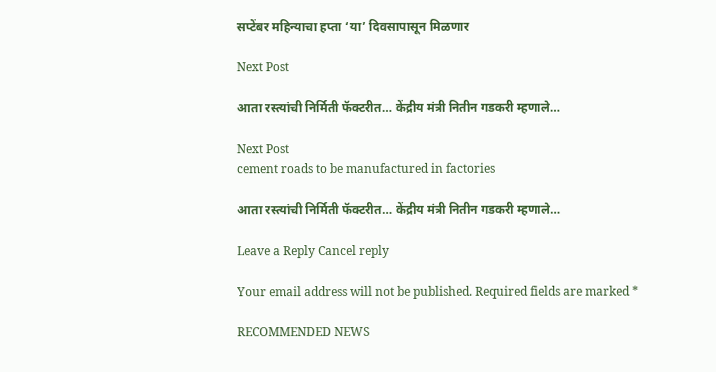सप्टेंबर महिन्याचा हप्ता ‘या’ दिवसापासून मिळणार

Next Post

आता रस्त्यांची निर्मिती फॅक्टरीत… केंद्रीय मंत्री नितीन गडकरी म्हणाले…

Next Post
cement roads to be manufactured in factories

आता रस्त्यांची निर्मिती फॅक्टरीत… केंद्रीय मंत्री नितीन गडकरी म्हणाले…

Leave a Reply Cancel reply

Your email address will not be published. Required fields are marked *

RECOMMENDED NEWS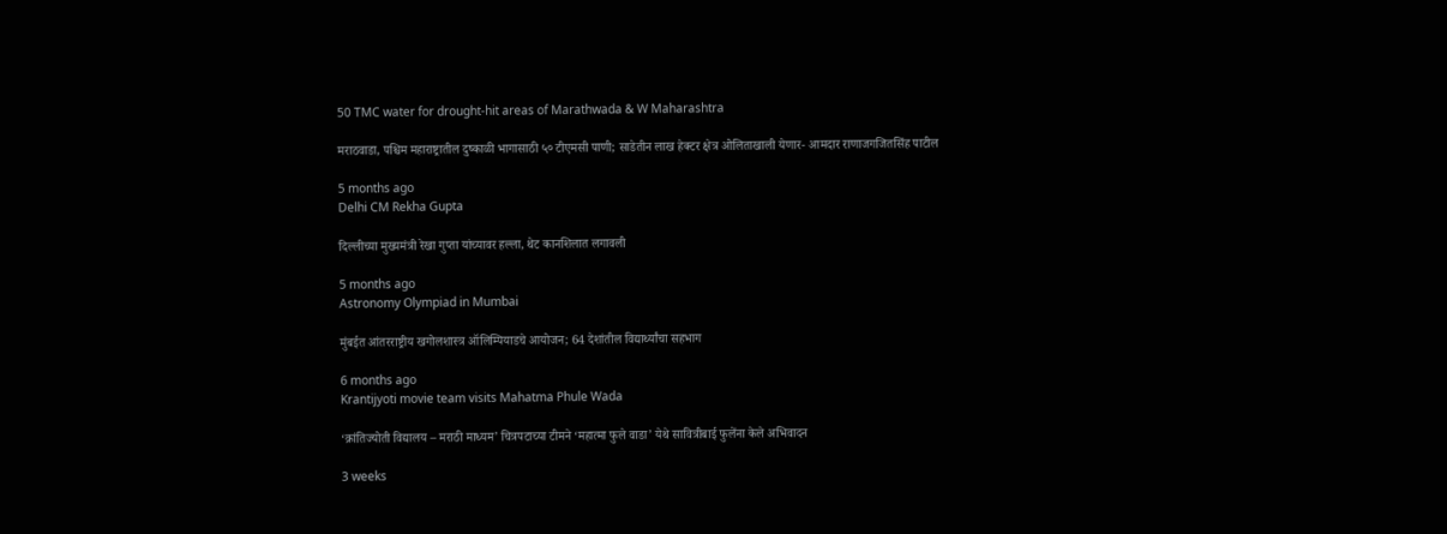50 TMC water for drought-hit areas of Marathwada & W Maharashtra

मराठवाडा, पश्चिम महाराष्ट्रातील दुष्काळी भागासाठी ५० टीएमसी पाणी; साडेतीन लाख हेक्टर क्षेत्र ओलिताखाली येणार- आमदार राणाजगजितसिंह पाटील

5 months ago
Delhi CM Rekha Gupta

दिल्लीच्या मुख्यमंत्री रेखा गुप्ता यांच्यावर हल्ला, थेट कानशिलात लगावली

5 months ago
Astronomy Olympiad in Mumbai

मुंबईत आंतरराष्ट्रीय खगोलशास्त्र ऑलिम्पियाडचे आयोजन; 64 देशांतील विद्यार्थ्यांचा सहभाग

6 months ago
Krantijyoti movie team visits Mahatma Phule Wada

‘क्रांतिज्योती विद्यालय – मराठी माध्यम’ चित्रपटाच्या टीमने ‘महात्मा फुले वाडा’ येथे सावित्रीबाई फुलेंना केले अभिवादन

3 weeks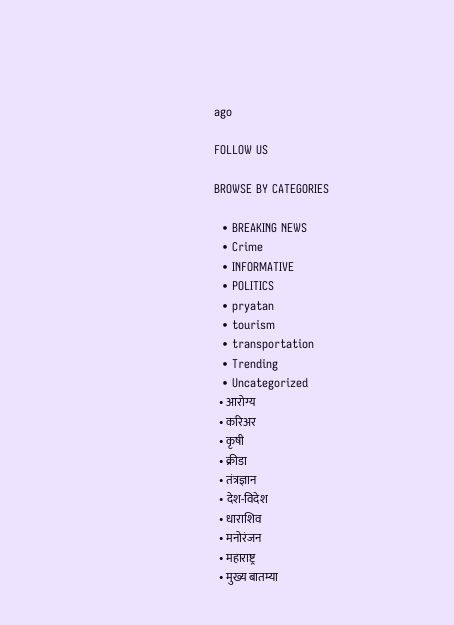ago

FOLLOW US

BROWSE BY CATEGORIES

  • BREAKING NEWS
  • Crime
  • INFORMATIVE
  • POLITICS
  • pryatan
  • tourism
  • transportation
  • Trending
  • Uncategorized
  • आरोग्य
  • करिअर
  • कृषी
  • क्रीडा
  • तंत्रज्ञान
  • देश-विदेश
  • धाराशिव
  • मनोरंजन
  • महाराष्ट्र
  • मुख्य बातम्या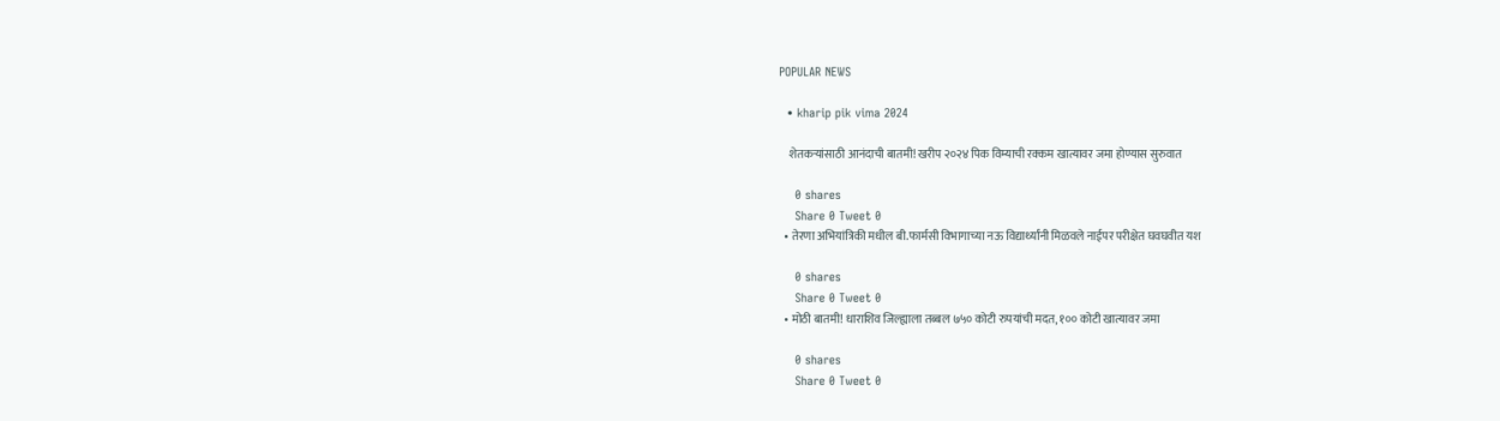POPULAR NEWS

  • kharip pik vima 2024

    शेतकऱ्यांसाठी आनंदाची बातमी! खरीप २०२४ पिक विम्याची रक्कम खात्यावर जमा होण्यास सुरुवात

    0 shares
    Share 0 Tweet 0
  • तेरणा अभियांत्रिकी मधील बी.फार्मसी विभागाच्या नऊ विद्यार्थ्यांनी मिळवले नाईपर परीक्षेत घवघवीत यश

    0 shares
    Share 0 Tweet 0
  • मोठी बातमी! धाराशिव जिल्ह्याला तब्बल ७५० कोटी रुपयांची मदत, १०० कोटी खात्यावर जमा

    0 shares
    Share 0 Tweet 0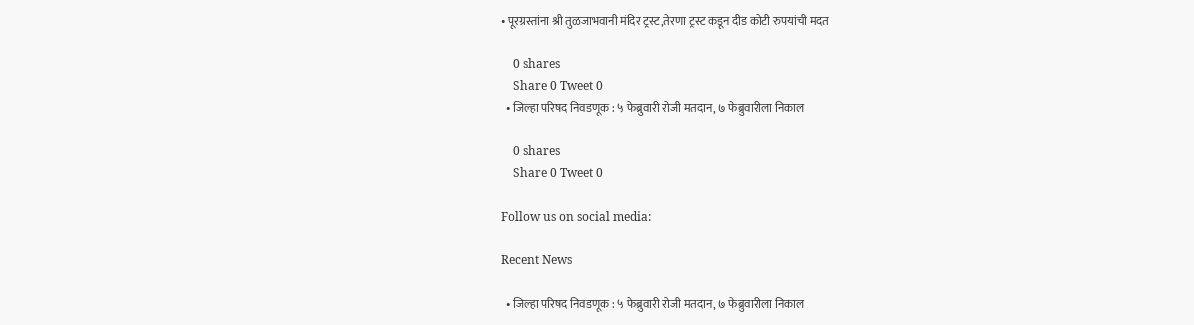• पूरग्रस्तांना श्री तुळजाभवानी मंदिर ट्रस्ट,तेरणा ट्रस्ट कडून दीड कोटी रुपयांची मदत

    0 shares
    Share 0 Tweet 0
  • जिल्हा परिषद निवडणूक : ५ फेब्रुवारी रोजी मतदान, ७ फेब्रुवारीला निकाल

    0 shares
    Share 0 Tweet 0

Follow us on social media:

Recent News

  • जिल्हा परिषद निवडणूक : ५ फेब्रुवारी रोजी मतदान, ७ फेब्रुवारीला निकाल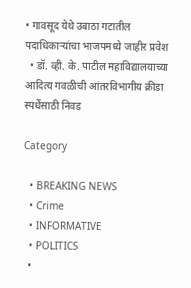• गावसूद येथे उबाठा गटातील पदाधिकाऱ्यांचा भाजपमध्ये जाहीर प्रवेश
  • डॉ. व्ही. के. पाटील महाविद्यालयाच्या आदित्य गवळीची आंतरविभागीय क्रीडा स्पर्धेसाठी निवड

Category

  • BREAKING NEWS
  • Crime
  • INFORMATIVE
  • POLITICS
  •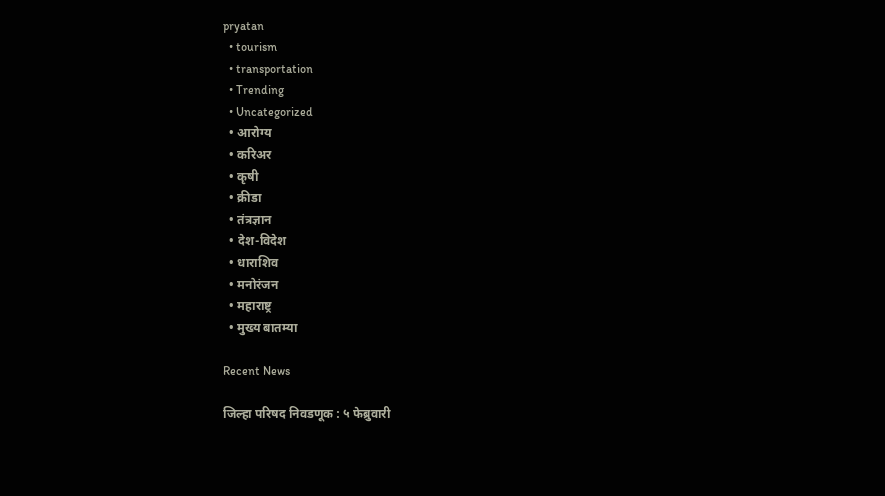pryatan
  • tourism
  • transportation
  • Trending
  • Uncategorized
  • आरोग्य
  • करिअर
  • कृषी
  • क्रीडा
  • तंत्रज्ञान
  • देश-विदेश
  • धाराशिव
  • मनोरंजन
  • महाराष्ट्र
  • मुख्य बातम्या

Recent News

जिल्हा परिषद निवडणूक : ५ फेब्रुवारी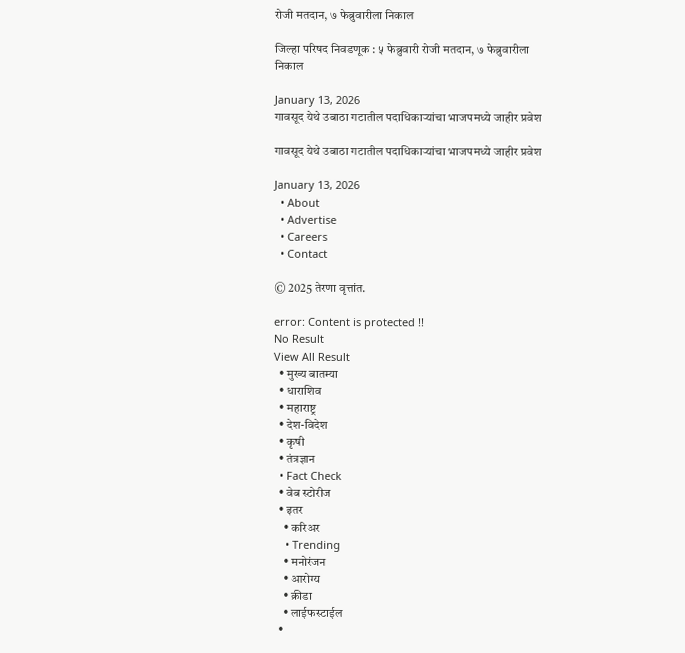रोजी मतदान, ७ फेब्रुवारीला निकाल

जिल्हा परिषद निवडणूक : ५ फेब्रुवारी रोजी मतदान, ७ फेब्रुवारीला निकाल

January 13, 2026
गावसूद येथे उबाठा गटातील पदाधिकाऱ्यांचा भाजपमध्ये जाहीर प्रवेश

गावसूद येथे उबाठा गटातील पदाधिकाऱ्यांचा भाजपमध्ये जाहीर प्रवेश

January 13, 2026
  • About
  • Advertise
  • Careers
  • Contact

© 2025 तेरणा वृत्तांत.

error: Content is protected !!
No Result
View All Result
  • मुख्य बातम्या
  • धाराशिव
  • महाराष्ट्र
  • देश-विदेश
  • कृषी
  • तंत्रज्ञान
  • Fact Check
  • वेब स्टोरीज
  • इतर
    • करिअर
    • Trending
    • मनोरंजन
    • आरोग्य
    • क्रीडा
    • लाईफस्टाईल
  •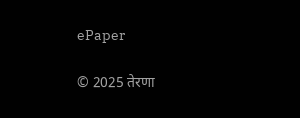ePaper

© 2025 तेरणा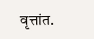वृत्तांत.